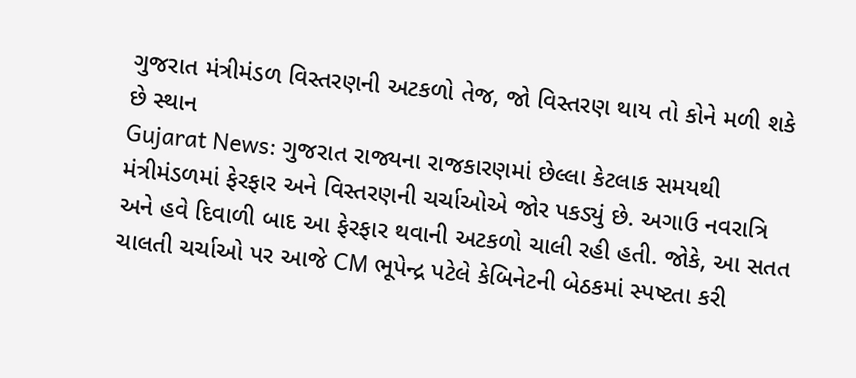ગુજરાત મંત્રીમંડળ વિસ્તરણની અટકળો તેજ, જો વિસ્તરણ થાય તો કોને મળી શકે છે સ્થાન
Gujarat News: ગુજરાત રાજ્યના રાજકારણમાં છેલ્લા કેટલાક સમયથી મંત્રીમંડળમાં ફેરફાર અને વિસ્તરણની ચર્ચાઓએ જોર પકડ્યું છે. અગાઉ નવરાત્રિ અને હવે દિવાળી બાદ આ ફેરફાર થવાની અટકળો ચાલી રહી હતી. જોકે, આ સતત ચાલતી ચર્ચાઓ પર આજે CM ભૂપેન્દ્ર પટેલે કેબિનેટની બેઠકમાં સ્પષ્ટતા કરી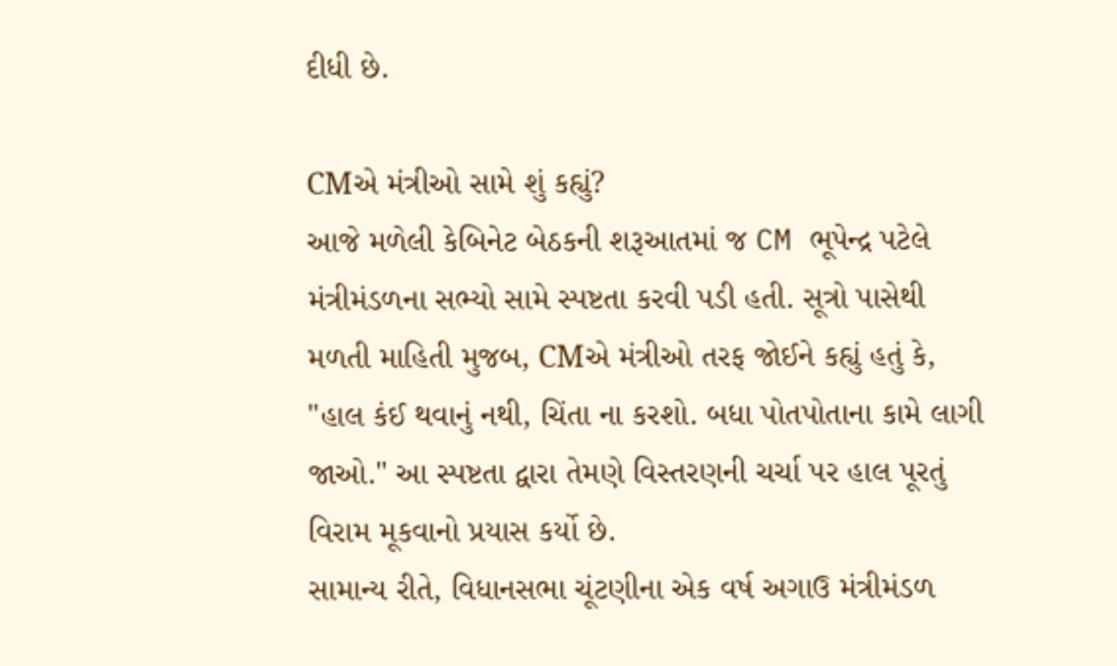દીધી છે.

CMએ મંત્રીઓ સામે શું કહ્યું?
આજે મળેલી કેબિનેટ બેઠકની શરૂઆતમાં જ CM ભૂપેન્દ્ર પટેલે મંત્રીમંડળના સભ્યો સામે સ્પષ્ટતા કરવી પડી હતી. સૂત્રો પાસેથી મળતી માહિતી મુજબ, CMએ મંત્રીઓ તરફ જોઈને કહ્યું હતું કે, "હાલ કંઈ થવાનું નથી, ચિંતા ના કરશો. બધા પોતપોતાના કામે લાગી જાઓ." આ સ્પષ્ટતા દ્વારા તેમણે વિસ્તરણની ચર્ચા પર હાલ પૂરતું વિરામ મૂકવાનો પ્રયાસ કર્યો છે.
સામાન્ય રીતે, વિધાનસભા ચૂંટણીના એક વર્ષ અગાઉ મંત્રીમંડળ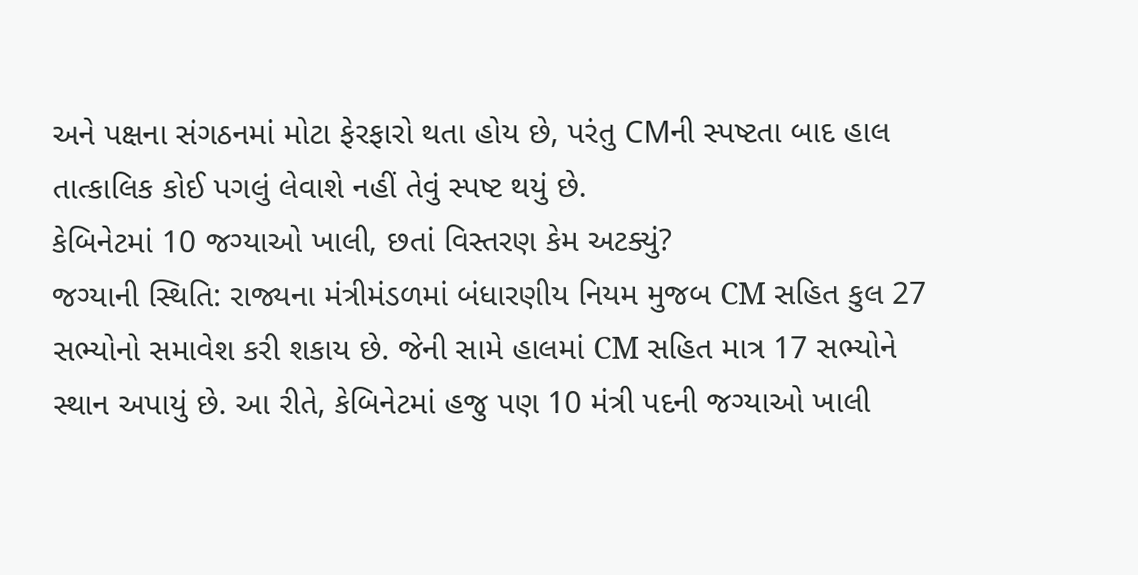અને પક્ષના સંગઠનમાં મોટા ફેરફારો થતા હોય છે, પરંતુ CMની સ્પષ્ટતા બાદ હાલ તાત્કાલિક કોઈ પગલું લેવાશે નહીં તેવું સ્પષ્ટ થયું છે.
કેબિનેટમાં 10 જગ્યાઓ ખાલી, છતાં વિસ્તરણ કેમ અટક્યું?
જગ્યાની સ્થિતિ: રાજ્યના મંત્રીમંડળમાં બંધારણીય નિયમ મુજબ CM સહિત કુલ 27 સભ્યોનો સમાવેશ કરી શકાય છે. જેની સામે હાલમાં CM સહિત માત્ર 17 સભ્યોને સ્થાન અપાયું છે. આ રીતે, કેબિનેટમાં હજુ પણ 10 મંત્રી પદની જગ્યાઓ ખાલી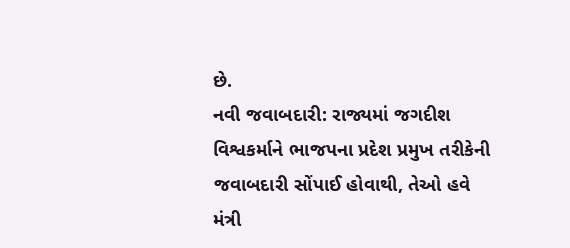છે.
નવી જવાબદારી: રાજ્યમાં જગદીશ વિશ્વકર્માને ભાજપના પ્રદેશ પ્રમુખ તરીકેની જવાબદારી સોંપાઈ હોવાથી, તેઓ હવે મંત્રી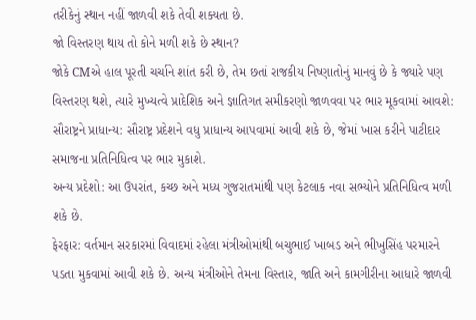તરીકેનું સ્થાન નહીં જાળવી શકે તેવી શક્યતા છે.
જો વિસ્તરણ થાય તો કોને મળી શકે છે સ્થાન?
જોકે CMએ હાલ પૂરતી ચર્ચાને શાંત કરી છે, તેમ છતાં રાજકીય નિષ્ણાતોનું માનવું છે કે જ્યારે પણ વિસ્તરણ થશે, ત્યારે મુખ્યત્વે પ્રાદેશિક અને જ્ઞાતિગત સમીકરણો જાળવવા પર ભાર મૂકવામાં આવશે:
સૌરાષ્ટ્રને પ્રાધાન્ય: સૌરાષ્ટ્ર પ્રદેશને વધુ પ્રાધાન્ય આપવામાં આવી શકે છે, જેમાં ખાસ કરીને પાટીદાર સમાજના પ્રતિનિધિત્વ પર ભાર મુકાશે.
અન્ય પ્રદેશો: આ ઉપરાંત, કચ્છ અને મધ્ય ગુજરાતમાંથી પણ કેટલાક નવા સભ્યોને પ્રતિનિધિત્વ મળી શકે છે.
ફેરફાર: વર્તમાન સરકારમાં વિવાદમાં રહેલા મંત્રીઓમાંથી બચુભાઈ ખાબડ અને ભીખુસિંહ પરમારને પડતા મુકવામાં આવી શકે છે. અન્ય મંત્રીઓને તેમના વિસ્તાર, જાતિ અને કામગીરીના આધારે જાળવી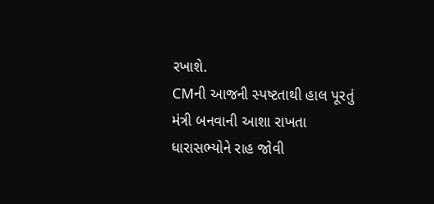રખાશે.
CMની આજની સ્પષ્ટતાથી હાલ પૂરતું મંત્રી બનવાની આશા રાખતા ધારાસભ્યોને રાહ જોવી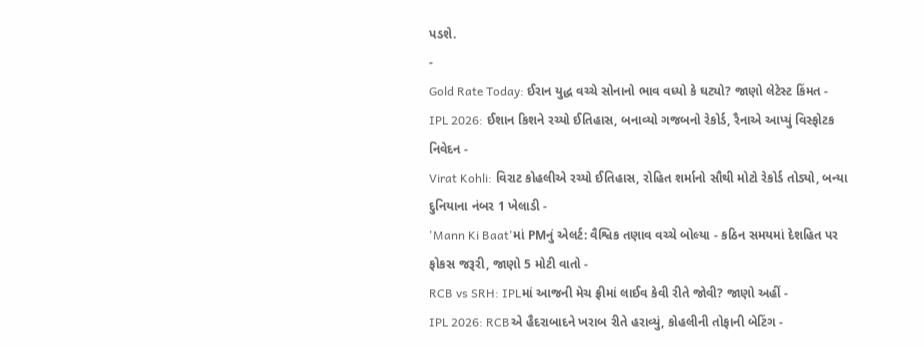પડશે.
-
Gold Rate Today: ઈરાન યુદ્ધ વચ્ચે સોનાનો ભાવ વધ્યો કે ઘટ્યો? જાણો લેટેસ્ટ કિંમત -
IPL 2026: ઈશાન કિશને રચ્યો ઈતિહાસ, બનાવ્યો ગજબનો રેકોર્ડ, રૈનાએ આપ્યું વિસ્ફોટક નિવેદન -
Virat Kohli: વિરાટ કોહલીએ રચ્યો ઈતિહાસ, રોહિત શર્માનો સૌથી મોટો રેકોર્ડ તોડ્યો, બન્યા દુનિયાના નંબર 1 ખેલાડી -
'Mann Ki Baat'માં PMનું એલર્ટ: વૈશ્વિક તણાવ વચ્ચે બોલ્યા - કઠિન સમયમાં દેશહિત પર ફોકસ જરૂરી, જાણો 5 મોટી વાતો -
RCB vs SRH: IPLમાં આજની મેચ ફ્રીમાં લાઈવ કેવી રીતે જોવી? જાણો અહીં -
IPL 2026: RCBએ હૈદરાબાદને ખરાબ રીતે હરાવ્યું, કોહલીની તોફાની બેટિંગ -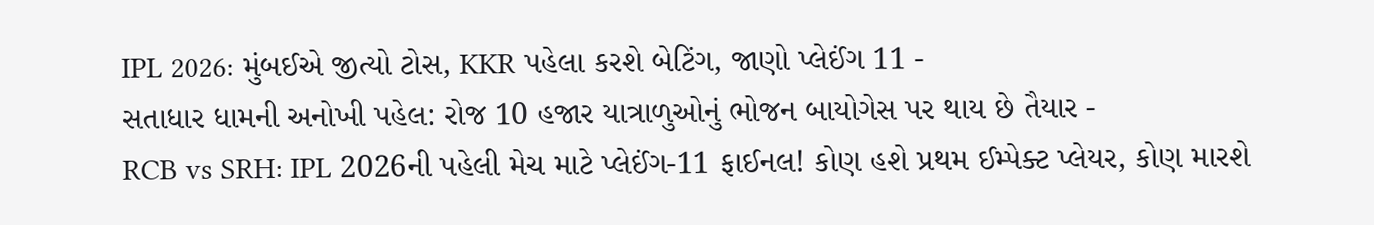IPL 2026: મુંબઈએ જીત્યો ટોસ, KKR પહેલા કરશે બેટિંગ, જાણો પ્લેઈંગ 11 -
સતાધાર ધામની અનોખી પહેલ: રોજ 10 હજાર યાત્રાળુઓનું ભોજન બાયોગેસ પર થાય છે તૈયાર -
RCB vs SRH: IPL 2026ની પહેલી મેચ માટે પ્લેઈંગ-11 ફાઈનલ! કોણ હશે પ્રથમ ઈમ્પેક્ટ પ્લેયર, કોણ મારશે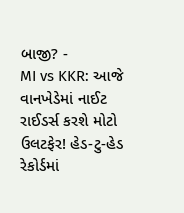બાજી? -
MI vs KKR: આજે વાનખેડેમાં નાઈટ રાઈડર્સ કરશે મોટો ઉલટફેર! હેડ-ટુ-હેડ રેકોર્ડમાં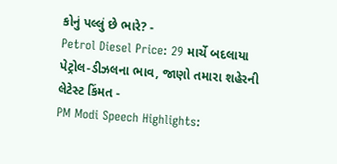કોનું પલ્લું છે ભારે? -
Petrol Diesel Price: 29 માર્ચે બદલાયા પેટ્રોલ-ડીઝલના ભાવ, જાણો તમારા શહેરની લેટેસ્ટ કિંમત -
PM Modi Speech Highlights: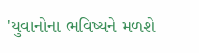'યુવાનોના ભવિષ્યને મળશે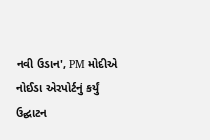નવી ઉડાન', PM મોદીએ નોઈડા એરપોર્ટનું કર્યું ઉદ્ઘાટન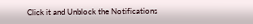Click it and Unblock the Notifications